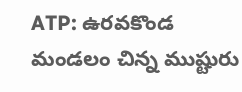ATP: ఉరవకొండ మండలం చిన్న ముష్టురు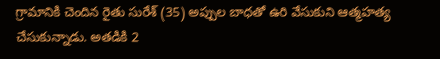గ్రామానికి చెందిన రైతు సురేశ్ (35) అప్పుల బాధతో ఉరి వేసుకుని ఆత్మహత్య చేసుకున్నాడు. అతడికి 2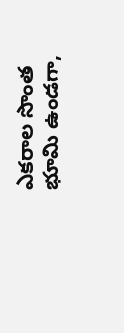ఎకరాల సొంత భూమి ఉండగా,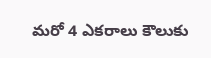మరో 4 ఎకరాలు కౌలుకు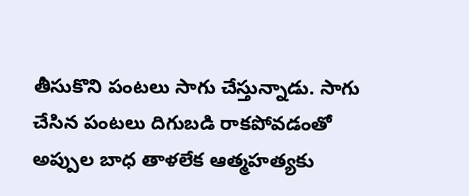తీసుకొని పంటలు సాగు చేస్తున్నాడు. సాగు చేసిన పంటలు దిగుబడి రాకపోవడంతో అప్పుల బాధ తాళలేక ఆత్మహత్యకు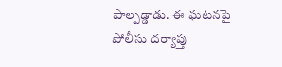పాల్పడ్డాడు. ఈ ఘటనపై పోలీసు దర్యాప్తు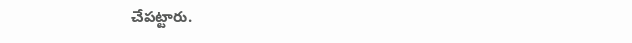చేపట్టారు.